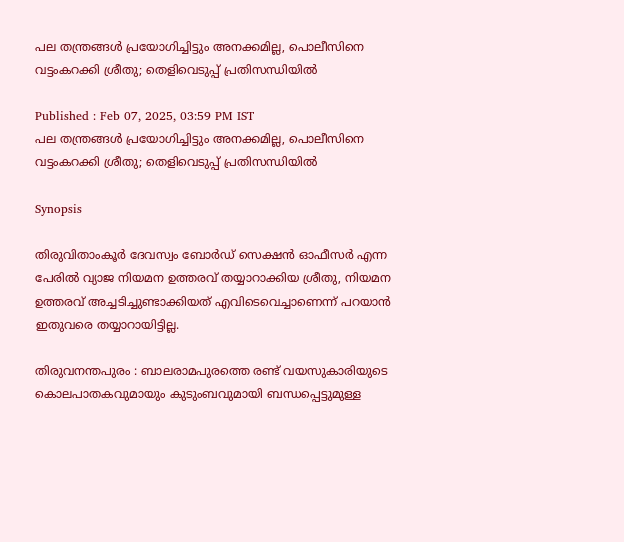പല തന്ത്രങ്ങൾ പ്രയോഗിച്ചിട്ടും അനക്കമില്ല, പൊലീസിനെ വട്ടംകറക്കി ശ്രീതു; തെളിവെടുപ്പ് പ്രതിസന്ധിയിൽ

Published : Feb 07, 2025, 03:59 PM IST
പല തന്ത്രങ്ങൾ പ്രയോഗിച്ചിട്ടും അനക്കമില്ല, പൊലീസിനെ വട്ടംകറക്കി ശ്രീതു; തെളിവെടുപ്പ് പ്രതിസന്ധിയിൽ

Synopsis

തിരുവിതാംകൂർ ദേവസ്വം ബോര്‍ഡ് സെക്ഷൻ ഓഫീസർ എന്ന പേരിൽ വ്യാജ നിയമന ഉത്തരവ് തയ്യാറാക്കിയ ശ്രീതു, നിയമന ഉത്തരവ് അച്ചടിച്ചുണ്ടാക്കിയത് എവിടെവെച്ചാണെന്ന് പറയാൻ ഇതുവരെ തയ്യാറായിട്ടില്ല.

തിരുവനന്തപുരം : ബാലരാമപുരത്തെ രണ്ട് വയസുകാരിയുടെ കൊലപാതകവുമായും കുടുംബവുമായി ബന്ധപ്പെട്ടുമുള്ള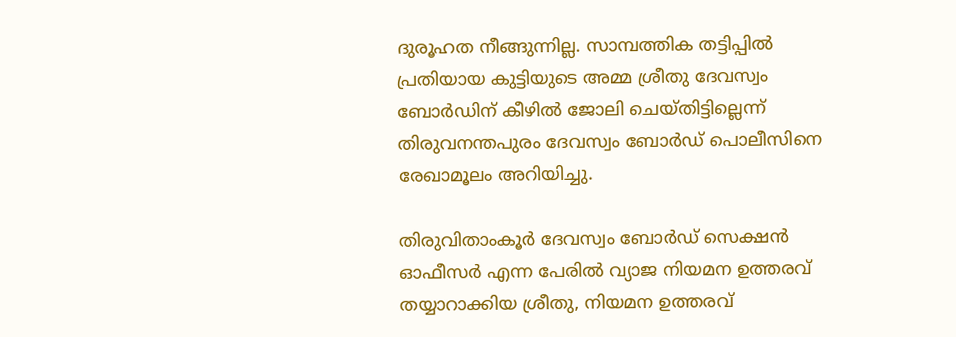ദുരൂഹത നീങ്ങുന്നില്ല. സാമ്പത്തിക തട്ടിപ്പിൽ പ്രതിയായ കുട്ടിയുടെ അമ്മ ശ്രീതു ദേവസ്വം ബോർഡിന് കീഴിൽ ജോലി ചെയ്തിട്ടില്ലെന്ന് തിരുവനന്തപുരം ദേവസ്വം ബോർഡ് പൊലീസിനെ രേഖാമൂലം അറിയിച്ചു.

തിരുവിതാംകൂർ ദേവസ്വം ബോര്‍ഡ് സെക്ഷൻ ഓഫീസർ എന്ന പേരിൽ വ്യാജ നിയമന ഉത്തരവ് തയ്യാറാക്കിയ ശ്രീതു, നിയമന ഉത്തരവ്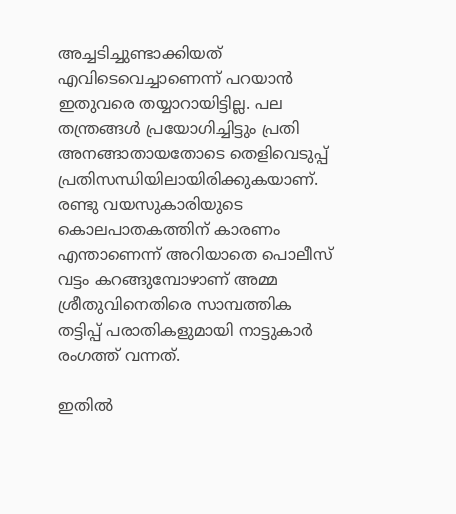അച്ചടിച്ചുണ്ടാക്കിയത് എവിടെവെച്ചാണെന്ന് പറയാൻ ഇതുവരെ തയ്യാറായിട്ടില്ല. പല തന്ത്രങ്ങൾ പ്രയോഗിച്ചിട്ടും പ്രതി അനങ്ങാതായതോടെ തെളിവെടുപ്പ് പ്രതിസന്ധിയിലായിരിക്കുകയാണ്. രണ്ടു വയസുകാരിയുടെ കൊലപാതകത്തിന് കാരണം എന്താണെന്ന് അറിയാതെ പൊലീസ് വട്ടം കറങ്ങുമ്പോഴാണ് അമ്മ ശ്രീതുവിനെതിരെ സാമ്പത്തിക തട്ടിപ്പ് പരാതികളുമായി നാട്ടുകാർ രംഗത്ത് വന്നത്.

ഇതിൽ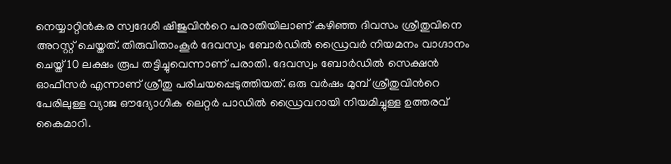നെയ്യാറ്റിന്‍കര സ്വദേശി ഷിജുവിന്‍റെ പരാതിയിലാണ് കഴിഞ്ഞ ദിവസം ശ്രീതുവിനെ അറസ്റ്റ് ചെയ്തത്. തിരുവിതാംകൂർ ദേവസ്വം ബോര്‍ഡിൽ ഡ്രൈവർ നിയമനം വാഗ്ദാനം ചെയ്ത് 10 ലക്ഷം രൂപ തട്ടിച്ചുവെന്നാണ് പരാതി. ദേവസ്വം ബോര്‍ഡില്‍ സെക്ഷൻ ഓഫീസർ എന്നാണ് ശ്രീതു പരിചയപ്പെടുത്തിയത്. ഒരു വർഷം മുമ്പ് ശ്രീതുവിന്‍റെ പേരിലുള്ള വ്യാജ ഔദ്യോഗിക ലെറ്റർ പാഡിൽ ഡ്രൈവറായി നിയമിച്ചുള്ള ഉത്തരവ് കൈമാറി.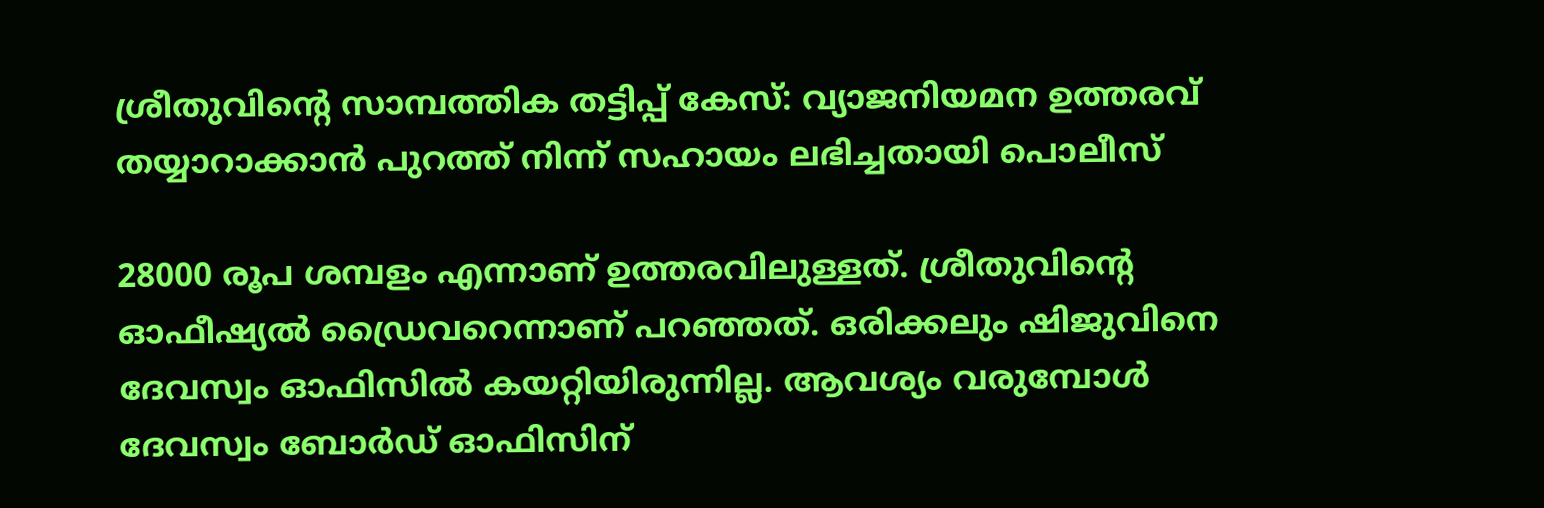ശ്രീതുവിന്റെ സാമ്പത്തിക തട്ടിപ്പ് കേസ്: വ്യാജനിയമന ഉത്തരവ് തയ്യാറാക്കാൻ പുറത്ത് നിന്ന് സഹായം ലഭിച്ചതായി പൊലീസ്

28000 രൂപ ശമ്പളം എന്നാണ് ഉത്തരവിലുള്ളത്. ശ്രീതുവിന്റെ ഓഫീഷ്യൽ ഡ്രൈവറെന്നാണ് പറഞ്ഞത്. ഒരിക്കലും ഷിജുവിനെ ദേവസ്വം ഓഫിസിൽ കയറ്റിയിരുന്നില്ല. ആവശ്യം വരുമ്പോൾ ദേവസ്വം ബോർഡ് ഓഫിസിന്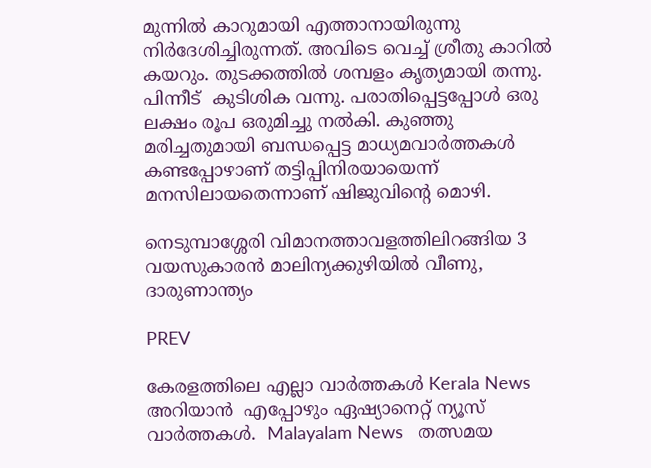മുന്നിൽ കാറുമായി എത്താനായിരുന്നു നിർദേശിച്ചിരുന്നത്. അവിടെ വെച്ച് ശ്രീതു കാറിൽ കയറും. തുടക്കത്തിൽ ശമ്പളം കൃത്യമായി തന്നു. പിന്നീട്  കുടിശിക വന്നു. പരാതിപ്പെട്ടപ്പോൾ ഒരു ലക്ഷം രൂപ ഒരുമിച്ചു നൽകി. കുഞ്ഞു മരിച്ചതുമായി ബന്ധപ്പെട്ട മാധ്യമവാർത്തകൾ കണ്ടപ്പോഴാണ് തട്ടിപ്പിനിരയായെന്ന് മനസിലായതെന്നാണ് ഷിജുവിന്‍റെ മൊഴി.

നെടുമ്പാശ്ശേരി വിമാനത്താവളത്തിലിറങ്ങിയ 3 വയസുകാരൻ മാലിന്യക്കുഴിയില്‍ വീണു, ദാരുണാന്ത്യം

PREV

കേരളത്തിലെ എല്ലാ വാർത്തകൾ Kerala News അറിയാൻ  എപ്പോഴും ഏഷ്യാനെറ്റ് ന്യൂസ് വാർത്തകൾ.  Malayalam News   തത്സമയ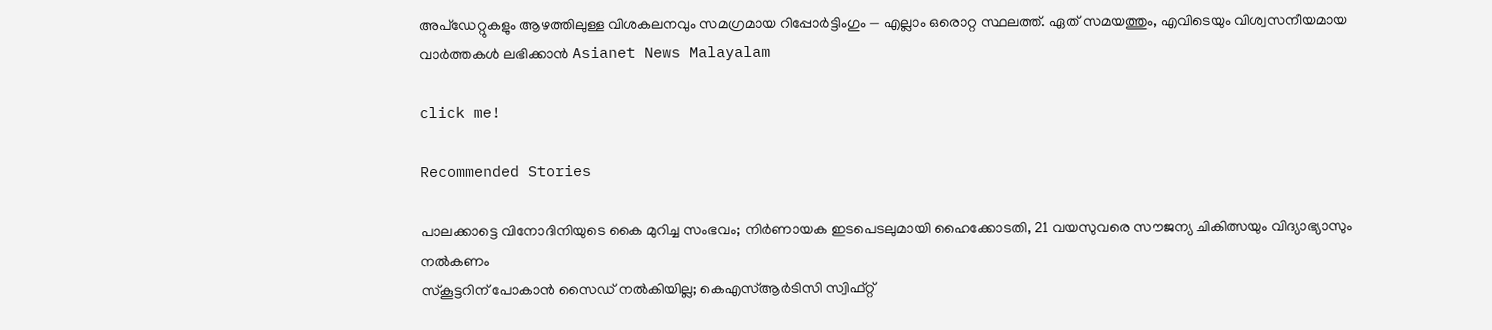അപ്‌ഡേറ്റുകളും ആഴത്തിലുള്ള വിശകലനവും സമഗ്രമായ റിപ്പോർട്ടിംഗും — എല്ലാം ഒരൊറ്റ സ്ഥലത്ത്. ഏത് സമയത്തും, എവിടെയും വിശ്വസനീയമായ വാർത്തകൾ ലഭിക്കാൻ Asianet News Malayalam

click me!

Recommended Stories

പാലക്കാട്ടെ വിനോദിനിയുടെ കൈ മുറിച്ച സംഭവം; നിര്‍ണായക ഇടപെടലുമായി ഹൈക്കോടതി, 21 വയസുവരെ സൗജന്യ ചികിത്സയും വിദ്യാഭ്യാസും നൽകണം
സ്കൂട്ടറിന് പോകാൻ സൈഡ് നൽകിയില്ല; കെഎസ്ആർടിസി സ്വിഫ്റ്റ്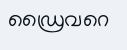ഡ്രൈവറെ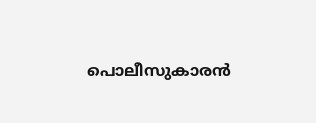പൊലീസുകാരൻ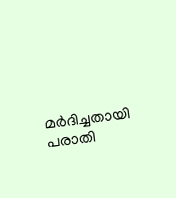മർദിച്ചതായി പരാതി